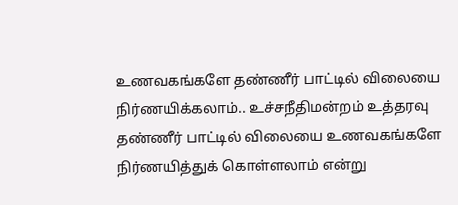உணவகங்களே தண்ணீர் பாட்டில் விலையை நிர்ணயிக்கலாம்.. உச்சநீதிமன்றம் உத்தரவு
தண்ணீர் பாட்டில் விலையை உணவகங்களே நிர்ணயித்துக் கொள்ளலாம் என்று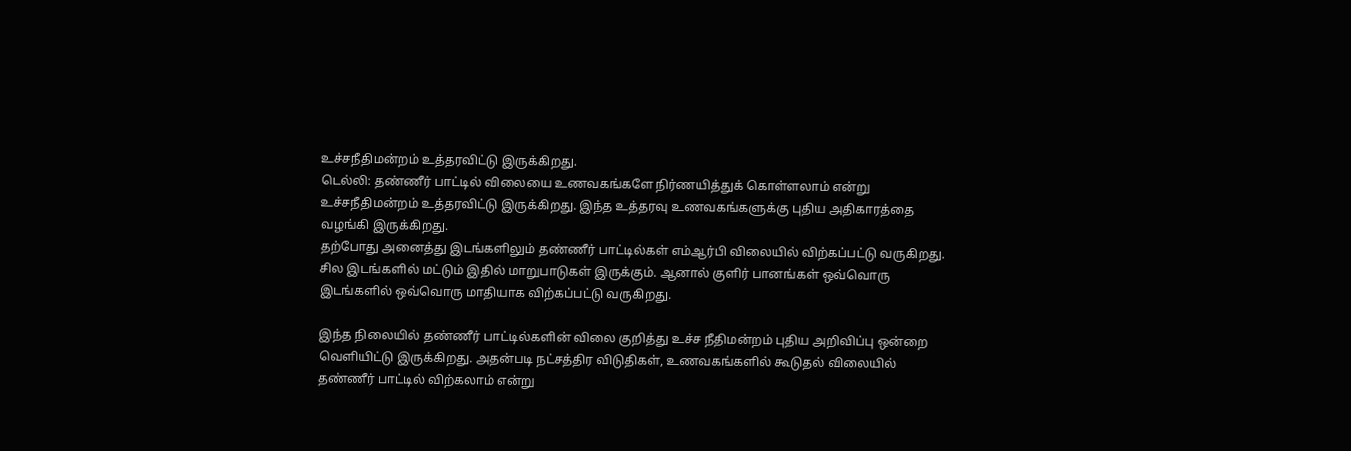உச்சநீதிமன்றம் உத்தரவிட்டு இருக்கிறது.
டெல்லி: தண்ணீர் பாட்டில் விலையை உணவகங்களே நிர்ணயித்துக் கொள்ளலாம் என்று உச்சநீதிமன்றம் உத்தரவிட்டு இருக்கிறது. இந்த உத்தரவு உணவகங்களுக்கு புதிய அதிகாரத்தை வழங்கி இருக்கிறது.
தற்போது அனைத்து இடங்களிலும் தண்ணீர் பாட்டில்கள் எம்ஆர்பி விலையில் விற்கப்பட்டு வருகிறது. சில இடங்களில் மட்டும் இதில் மாறுபாடுகள் இருக்கும். ஆனால் குளிர் பானங்கள் ஒவ்வொரு இடங்களில் ஒவ்வொரு மாதியாக விற்கப்பட்டு வருகிறது.

இந்த நிலையில் தண்ணீர் பாட்டில்களின் விலை குறித்து உச்ச நீதிமன்றம் புதிய அறிவிப்பு ஒன்றை வெளியிட்டு இருக்கிறது. அதன்படி நட்சத்திர விடுதிகள், உணவகங்களில் கூடுதல் விலையில் தண்ணீர் பாட்டில் விற்கலாம் என்று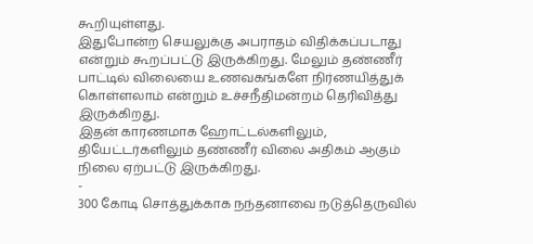கூறியுள்ளது.
இதுபோன்ற செயலுக்கு அபராதம் விதிக்கப்படாது என்றும் கூறப்பட்டு இருக்கிறது. மேலும் தண்ணீர் பாட்டில் விலையை உணவகங்களே நிர்ணயித்துக் கொள்ளலாம் என்றும் உச்சநீதிமன்றம் தெரிவித்து இருக்கிறது.
இதன் காரணமாக ஹோட்டல்களிலும், தியேட்டர்களிலும் தண்ணீர் விலை அதிகம் ஆகும் நிலை ஏற்பட்டு இருக்கிறது.
-
300 கோடி சொத்துக்காக நந்தனாவை நடுத்தெருவில்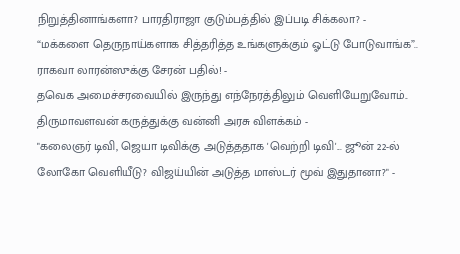நிறுத்தினாங்களா? பாரதிராஜா குடும்பத்தில் இப்படி சிக்கலா? -
“மக்களை தெருநாய்களாக சித்தரித்த உங்களுக்கும் ஓட்டு போடுவாங்க”.. ராகவா லாரன்ஸுக்கு சேரன் பதில்! -
தவெக அமைச்சரவையில் இருந்து எந்நேரத்திலும் வெளியேறுவோம்.. திருமாவளவன் கருத்துக்கு வன்னி அரசு விளக்கம் -
"கலைஞர் டிவி, ஜெயா டிவிக்கு அடுத்ததாக 'வெற்றி டிவி'... ஜூன் 22-ல் லோகோ வெளியீடு? விஜய்யின் அடுத்த மாஸ்டர் மூவ் இதுதானா?" -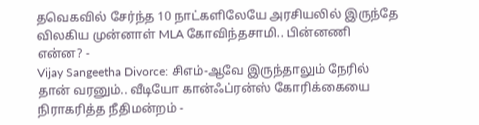தவெகவில் சேர்ந்த 10 நாட்களிலேயே அரசியலில் இருந்தே விலகிய முன்னாள் MLA கோவிந்தசாமி.. பின்னணி என்ன? -
Vijay Sangeetha Divorce: சிஎம்-ஆவே இருந்தாலும் நேரில் தான் வரனும்.. வீடியோ கான்ஃப்ரன்ஸ் கோரிக்கையை நிராகரித்த நீதிமன்றம் -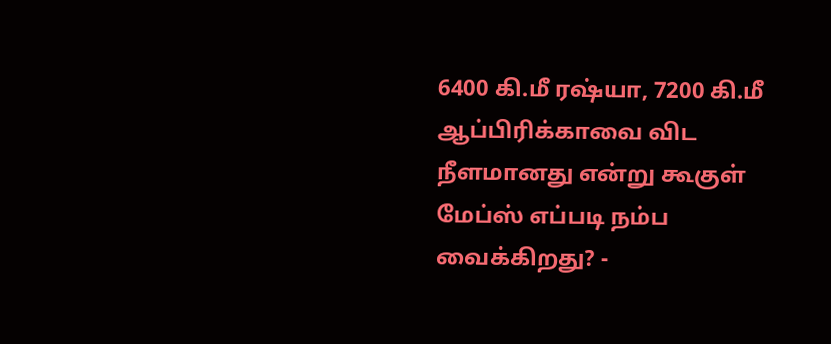6400 கி.மீ ரஷ்யா, 7200 கி.மீ ஆப்பிரிக்காவை விட நீளமானது என்று கூகுள் மேப்ஸ் எப்படி நம்ப வைக்கிறது? -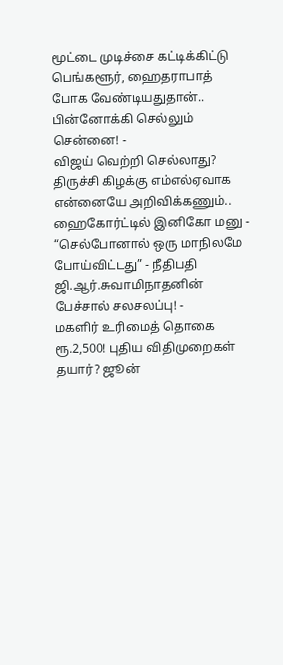மூட்டை முடிச்சை கட்டிக்கிட்டு பெங்களூர், ஹைதராபாத் போக வேண்டியதுதான்.. பின்னோக்கி செல்லும் சென்னை! -
விஜய் வெற்றி செல்லாது? திருச்சி கிழக்கு எம்எல்ஏவாக என்னையே அறிவிக்கணும்.. ஹைகோர்ட்டில் இனிகோ மனு -
“செல்போனால் ஒரு மாநிலமே போய்விட்டது” - நீதிபதி ஜி.ஆர்.சுவாமிநாதனின் பேச்சால் சலசலப்பு! -
மகளிர் உரிமைத் தொகை ரூ.2,500! புதிய விதிமுறைகள் தயார்? ஜூன்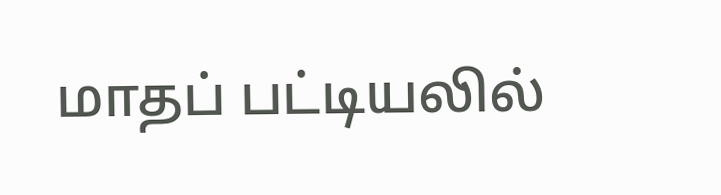மாதப் பட்டியலில்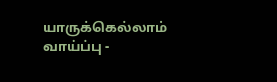யாருக்கெல்லாம் வாய்ப்பு -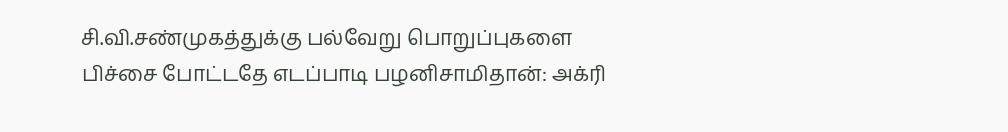சி.வி.சண்முகத்துக்கு பல்வேறு பொறுப்புகளை பிச்சை போட்டதே எடப்பாடி பழனிசாமிதான்: அக்ரி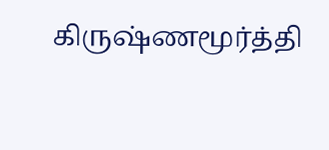கிருஷ்ணமூர்த்தி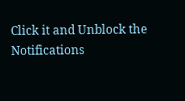Click it and Unblock the Notifications